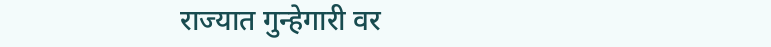राज्यात गुन्हेगारी वर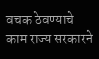वचक ठेवण्याचे काम राज्य सरकारने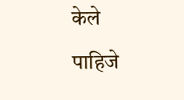केले पाहिजे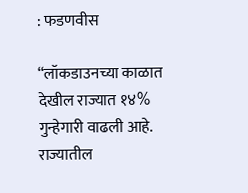: फडणवीस

“लॉकडाउनच्या काळात देखील राज्यात १४% गुन्हेगारी वाढली आहे. राज्यातील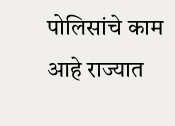पोलिसांचे काम आहे राज्यात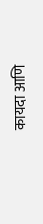कायदा आणि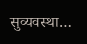सुव्यवस्था…